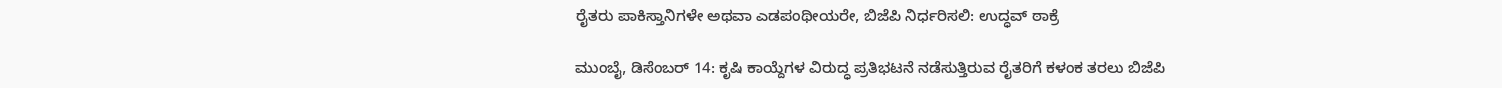ರೈತರು ಪಾಕಿಸ್ತಾನಿಗಳೇ ಅಥವಾ ಎಡಪಂಥೀಯರೇ, ಬಿಜೆಪಿ ನಿರ್ಧರಿಸಲಿ: ಉದ್ಧವ್ ಠಾಕ್ರೆ

ಮುಂಬೈ, ಡಿಸೆಂಬರ್ 14: ಕೃಷಿ ಕಾಯ್ದೆಗಳ ವಿರುದ್ಧ ಪ್ರತಿಭಟನೆ ನಡೆಸುತ್ತಿರುವ ರೈತರಿಗೆ ಕಳಂಕ ತರಲು ಬಿಜೆಪಿ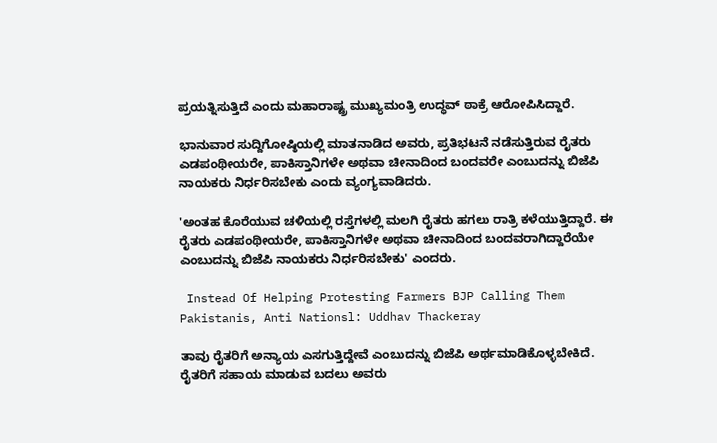ಪ್ರಯತ್ನಿಸುತ್ತಿದೆ ಎಂದು ಮಹಾರಾಷ್ಟ್ರ ಮುಖ್ಯಮಂತ್ರಿ ಉದ್ಧವ್ ಠಾಕ್ರೆ ಆರೋಪಿಸಿದ್ದಾರೆ.

ಭಾನುವಾರ ಸುದ್ದಿಗೋಷ್ಠಿಯಲ್ಲಿ ಮಾತನಾಡಿದ ಅವರು, ಪ್ರತಿಭಟನೆ ನಡೆಸುತ್ತಿರುವ ರೈತರು ಎಡಪಂಥೀಯರೇ, ಪಾಕಿಸ್ತಾನಿಗಳೇ ಅಥವಾ ಚೀನಾದಿಂದ ಬಂದವರೇ ಎಂಬುದನ್ನು ಬಿಜೆಪಿ ನಾಯಕರು ನಿರ್ಧರಿಸಬೇಕು ಎಂದು ವ್ಯಂಗ್ಯವಾಡಿದರು.

'ಅಂತಹ ಕೊರೆಯುವ ಚಳಿಯಲ್ಲಿ ರಸ್ತೆಗಳಲ್ಲಿ ಮಲಗಿ ರೈತರು ಹಗಲು ರಾತ್ರಿ ಕಳೆಯುತ್ತಿದ್ದಾರೆ. ಈ ರೈತರು ಎಡಪಂಥೀಯರೇ, ಪಾಕಿಸ್ತಾನಿಗಳೇ ಅಥವಾ ಚೀನಾದಿಂದ ಬಂದವರಾಗಿದ್ದಾರೆಯೇ ಎಂಬುದನ್ನು ಬಿಜೆಪಿ ನಾಯಕರು ನಿರ್ಧರಿಸಬೇಕು' ಎಂದರು.

 Instead Of Helping Protesting Farmers BJP Calling Them Pakistanis, Anti Nationsl: Uddhav Thackeray

ತಾವು ರೈತರಿಗೆ ಅನ್ಯಾಯ ಎಸಗುತ್ತಿದ್ದೇವೆ ಎಂಬುದನ್ನು ಬಿಜೆಪಿ ಅರ್ಥಮಾಡಿಕೊಳ್ಳಬೇಕಿದೆ. ರೈತರಿಗೆ ಸಹಾಯ ಮಾಡುವ ಬದಲು ಅವರು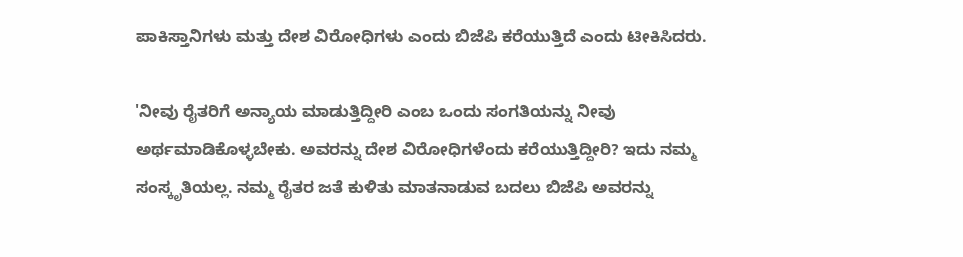ಪಾಕಿಸ್ತಾನಿಗಳು ಮತ್ತು ದೇಶ ವಿರೋಧಿಗಳು ಎಂದು ಬಿಜೆಪಿ ಕರೆಯುತ್ತಿದೆ ಎಂದು ಟೀಕಿಸಿದರು.

'ನೀವು ರೈತರಿಗೆ ಅನ್ಯಾಯ ಮಾಡುತ್ತಿದ್ದೀರಿ ಎಂಬ ಒಂದು ಸಂಗತಿಯನ್ನು ನೀವು ಅರ್ಥಮಾಡಿಕೊಳ್ಳಬೇಕು. ಅವರನ್ನು ದೇಶ ವಿರೋಧಿಗಳೆಂದು ಕರೆಯುತ್ತಿದ್ದೀರಿ? ಇದು ನಮ್ಮ ಸಂಸ್ಕೃತಿಯಲ್ಲ. ನಮ್ಮ ರೈತರ ಜತೆ ಕುಳಿತು ಮಾತನಾಡುವ ಬದಲು ಬಿಜೆಪಿ ಅವರನ್ನು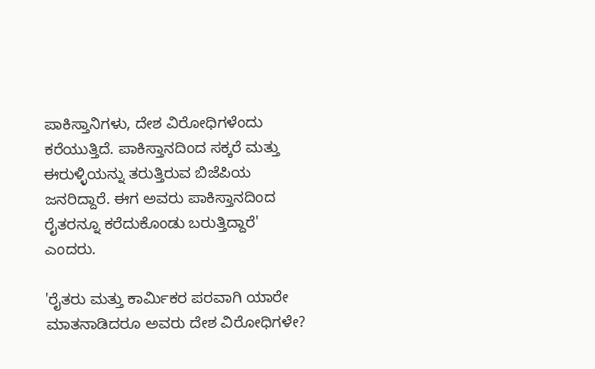ಪಾಕಿಸ್ತಾನಿಗಳು, ದೇಶ ವಿರೋಧಿಗಳೆಂದು ಕರೆಯುತ್ತಿದೆ. ಪಾಕಿಸ್ತಾನದಿಂದ ಸಕ್ಕರೆ ಮತ್ತು ಈರುಳ್ಳಿಯನ್ನು ತರುತ್ತಿರುವ ಬಿಜೆಪಿಯ ಜನರಿದ್ದಾರೆ. ಈಗ ಅವರು ಪಾಕಿಸ್ತಾನದಿಂದ ರೈತರನ್ನೂ ಕರೆದುಕೊಂಡು ಬರುತ್ತಿದ್ದಾರೆ' ಎಂದರು.

'ರೈತರು ಮತ್ತು ಕಾರ್ಮಿಕರ ಪರವಾಗಿ ಯಾರೇ ಮಾತನಾಡಿದರೂ ಅವರು ದೇಶ ವಿರೋಧಿಗಳೇ?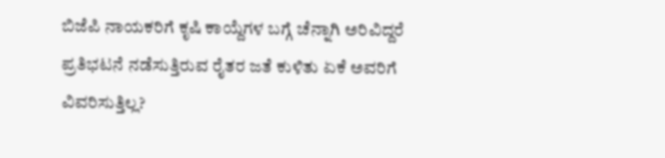ಬಿಜೆಪಿ ನಾಯಕರಿಗೆ ಕೃಷಿ ಕಾಯ್ದೆಗಳ ಬಗ್ಗೆ ಚೆನ್ನಾಗಿ ಅರಿವಿದ್ದರೆ ಪ್ರತಿಭಟನೆ ನಡೆಸುತ್ತಿರುವ ರೈತರ ಜತೆ ಕುಳಿತು ಏಕೆ ಅವರಿಗೆ ವಿವರಿಸುತ್ತಿಲ್ಲ?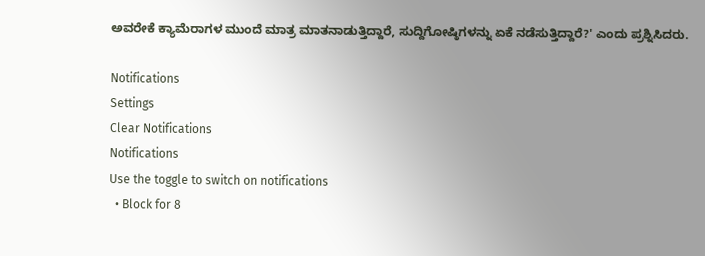ಅವರೇಕೆ ಕ್ಯಾಮೆರಾಗಳ ಮುಂದೆ ಮಾತ್ರ ಮಾತನಾಡುತ್ತಿದ್ದಾರೆ, ಸುದ್ದಿಗೋಷ್ಠಿಗಳನ್ನು ಏಕೆ ನಡೆಸುತ್ತಿದ್ದಾರೆ?' ಎಂದು ಪ್ರಶ್ನಿಸಿದರು.

Notifications
Settings
Clear Notifications
Notifications
Use the toggle to switch on notifications
  • Block for 8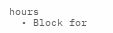hours
  • Block for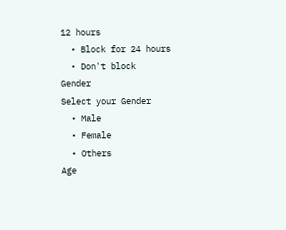12 hours
  • Block for 24 hours
  • Don't block
Gender
Select your Gender
  • Male
  • Female
  • Others
Age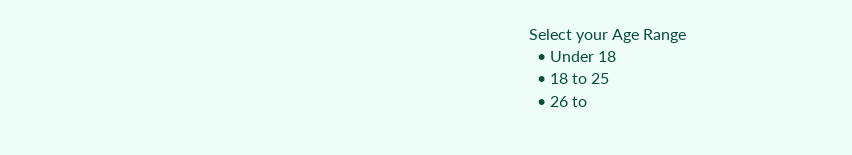Select your Age Range
  • Under 18
  • 18 to 25
  • 26 to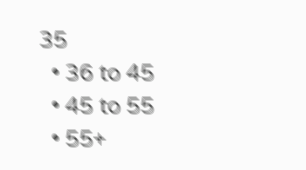35
  • 36 to 45
  • 45 to 55
  • 55+